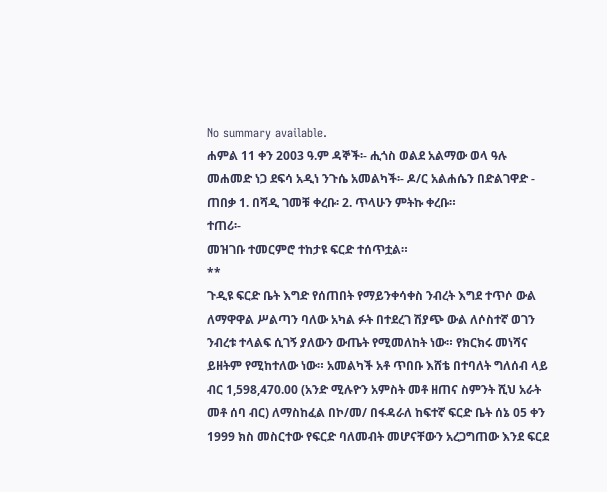No summary available.
ሐምል 11 ቀን 2003 ዓ.ም ዳኞች፡- ሒጎስ ወልደ አልማው ወላ ዓሉ መሐመድ ነጋ ደፍሳ አዲነ ንጉሴ አመልካች፡- ዶ/ር አልሐሴን በድልገዋድ - ጠበቃ 1. በሻዲ ገመቹ ቀረቡ፡ 2. ጥላሁን ምትኩ ቀረቡ።
ተጠሪ፡-
መዝገቡ ተመርምሮ ተከታዩ ፍርድ ተሰጥቷል።
**
ጉዲዩ ፍርድ ቤት እግድ የሰጠበት የማይንቀሳቀስ ንብረት እግደ ተጥሶ ውል ለማዋዋል ሥልጣን ባለው አካል ፉት በተደረገ ሽያጭ ውል ለሶስተኛ ወገን ንብረቱ ተላልፍ ሲገኝ ያለውን ውጤት የሚመለከት ነው። የክርክሩ መነሻና ይዘትም የሚከተለው ነው። አመልካች አቶ ጥበቡ እሸቴ በተባለት ግለሰብ ላይ ብር 1,598,470.00 (አንድ ሚሉዮን አምስት መቶ ዘጠና ስምንት ሺህ አራት መቶ ሰባ ብር) ለማስከፈል በኮ/መ/ በፋዳራለ ከፍተኛ ፍርድ ቤት ሰኔ 05 ቀን 1999 ክስ መስርተው የፍርድ ባለመብት መሆናቸውን አረጋግጠው እንደ ፍርደ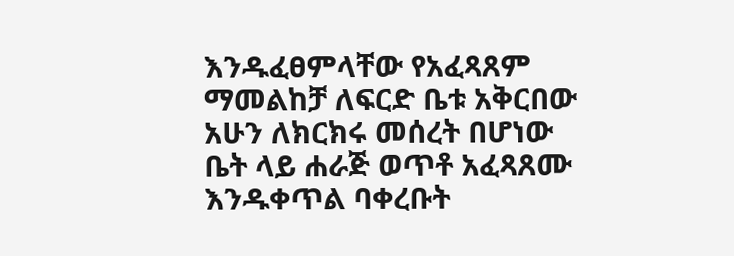እንዱፈፀምላቸው የአፈጻጸም ማመልከቻ ለፍርድ ቤቱ አቅርበው አሁን ለክርክሩ መሰረት በሆነው ቤት ላይ ሐራጅ ወጥቶ አፈጻጸሙ እንዱቀጥል ባቀረቡት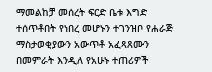ማመልከቻ መሰረት ፍርድ ቤቱ እግድ ተሰጥቶበት የነበረ መሆኑን ተገንዝቦ የሐራጅ ማስታወቂያውን አውጥቶ አፈጻጸሙን በመምራት እንዲለ የአሁኑ ተጠሪዎች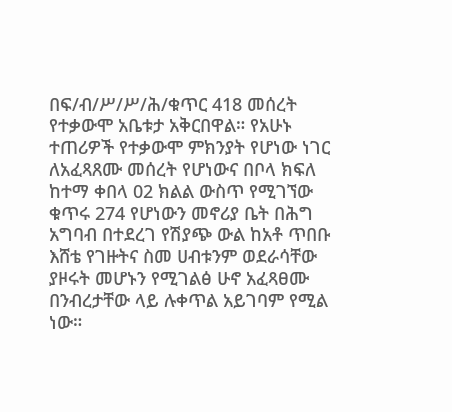በፍ/ብ/ሥ/ሥ/ሕ/ቁጥር 418 መሰረት የተቃውሞ አቤቱታ አቅርበዋል። የአሁኑ ተጠሪዎች የተቃውሞ ምክንያት የሆነው ነገር ለአፈጻጸሙ መሰረት የሆነውና በቦላ ክፍለ ከተማ ቀበላ 02 ክልል ውስጥ የሚገኘው ቁጥሩ 274 የሆነውን መኖሪያ ቤት በሕግ አግባብ በተደረገ የሽያጭ ውል ከአቶ ጥበቡ እሸቴ የገዙትና ስመ ሀብቱንም ወደራሳቸው ያዞሩት መሆኑን የሚገልፅ ሁኖ አፈጻፀሙ በንብረታቸው ላይ ሉቀጥል አይገባም የሚል ነው።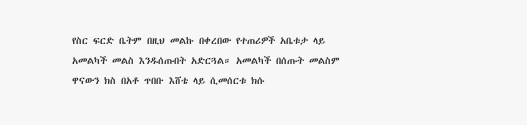የስር ፍርድ ቤትም በዚህ መልኩ በቀረበው የተጠሪዎች አቤቱታ ላይ አመልካች መልስ እንዱሰጡበት አድርጓል። አመልካች በሰጡት መልስም ዋናውን ክስ በአቶ ጥበቡ እሸቴ ላይ ሲመሰርቱ ክሱ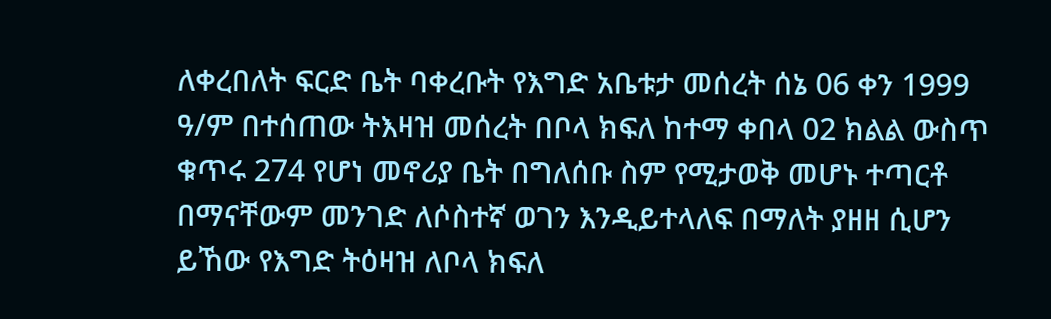ለቀረበለት ፍርድ ቤት ባቀረቡት የእግድ አቤቱታ መሰረት ሰኔ 06 ቀን 1999 ዓ/ም በተሰጠው ትእዛዝ መሰረት በቦላ ክፍለ ከተማ ቀበላ 02 ክልል ውስጥ ቁጥሩ 274 የሆነ መኖሪያ ቤት በግለሰቡ ስም የሚታወቅ መሆኑ ተጣርቶ በማናቸውም መንገድ ለሶስተኛ ወገን እንዲይተላለፍ በማለት ያዘዘ ሲሆን ይኸው የእግድ ትዕዛዝ ለቦላ ክፍለ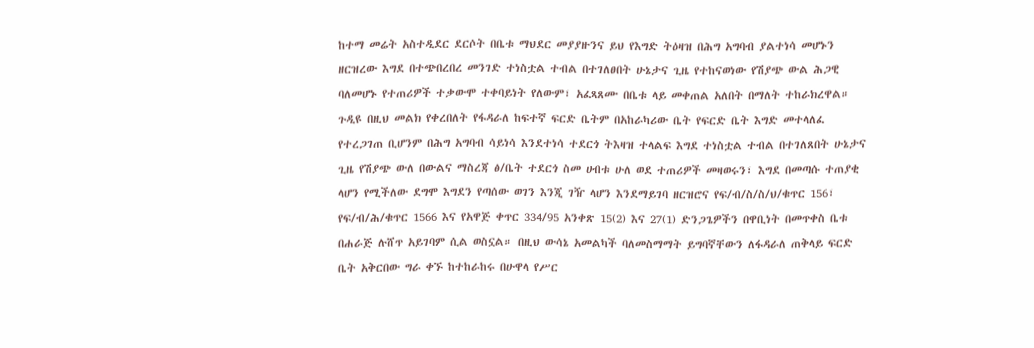ከተማ መሬት አስተዲደር ደርሶት በቤቱ ማህደር መያያዙንና ይህ የእግድ ትዕዛዝ በሕግ አግባብ ያልተነሳ መሆኑን ዘርዝረው እግደ በተጭበረበረ መንገድ ተነስቷል ተብል በተገለፀበት ሁኔታና ጊዜ የተከናወነው የሽያጭ ውል ሕጋዊ ባለመሆኑ የተጠሪዎች ተቃውሞ ተቀባይነት የለውም፣ አፈጻጸሙ በቤቱ ላይ መቀጠል አለበት በማለት ተከራክረዋል። ጉዲዩ በዚህ መልክ የቀረበለት የፋዳራለ ከፍተኛ ፍርድ ቤትም በአከራካሪው ቤት የፍርድ ቤት እግድ መተላለፈ የተረጋገጠ ቢሆንም በሕግ አግባብ ሳይነሳ እንደተነሳ ተደርጎ ትእዛዝ ተላልፍ እግደ ተነስቷል ተብል በተገለጸበት ሁኔታና ጊዜ የሽያጭ ውለ በውልና ማስረጃ ፅ/ቤት ተደርጎ ስመ ሀብቱ ሁለ ወደ ተጠሪዎች መዛወሩን፣ እግደ በመጣሱ ተጠያቂ ላሆን የሚችለው ደግሞ እግደን የጣሰው ወገን እንጂ ገዥ ላሆን እንደማይገባ ዘርዝሮና የፍ/ብ/ስ/ስ/ህ/ቁጥር 156፣ የፍ/ብ/ሕ/ቁጥር 1566 እና የአዋጅ ቀጥር 334/95 አንቀጽ 15(2) እና 27(1) ድንጋጌዎችን በዋቢነት በመጥቀስ ቤቱ በሐራጅ ሉሸጥ አይገባም ሲል ወስኗል። በዚህ ውሳኔ አመልካች ባለመስማማት ይግባኛቸውን ለፋዳራለ ጠቅላይ ፍርድ ቤት አቅርበው ግራ ቀኙ ከተከራከሩ በሁዋላ የሥር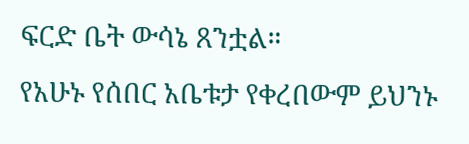ፍርድ ቤት ውሳኔ ጸንቷል።
የአሁኑ የሰበር አቤቱታ የቀረበውም ይህንኑ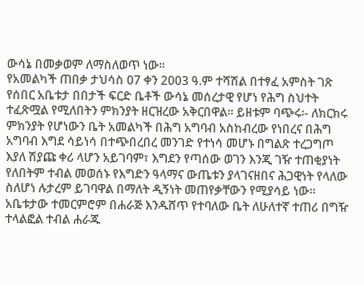ውሳኔ በመቃወም ለማስለወጥ ነው።
የአመልካች ጠበቃ ታህሳስ 07 ቀን 2003 ዓ.ም ተሻሽል በተፃፈ አምስት ገጽ የሰበር አቤቱታ በበታች ፍርድ ቤቶች ውሳኔ መሰረታዊ የሆነ የሕግ ስህተት ተፈጽሟል የሚለበትን ምክንያት ዘርዝረው አቅርበዋል። ይዘቱም ባጭሩ፡- ለክርክሩ ምክንያት የሆነውን ቤት አመልካች በሕግ አግባብ አስከብረው የነበረና በሕግ አግባብ እግደ ሳይነሳ በተጭበረበረ መንገድ የተነሳ መሆኑ በግልጽ ተረጋግጦ እያለ ሽያጩ ቀሪ ላሆን አይገባም፣ እግደን የጣሰው ወገን እንጂ ገዥ ተጠቂያነት የለበትም ተብል መወሰኑ የእግድን ዓላማና ውጤቱን ያላገናዘበና ሕጋዊነት የላለው ስለሆነ ሉታረም ይገባዋል በማለት ዲኝነት መጠየቃቸውን የሚያሳይ ነው። አቤቱታው ተመርምሮም በሐራጅ እንዱሸጥ የተባለው ቤት ለሁለተኛ ተጠሪ በግዥ ተላልፎል ተብል ሐራጁ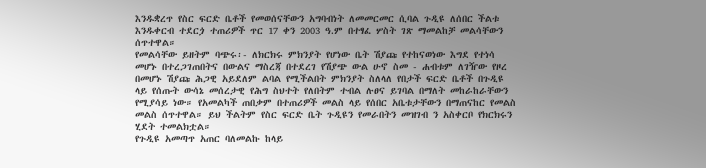እንዱቋረጥ የስር ፍርድ ቤቶች የመወሰናቸውን አግባብነት ለመመርመር ሲባል ጉዲዩ ለሰበር ችልቱ እንዱቀርብ ተደርጏ ተጠሪዎች ጥር 17 ቀን 2003 ዓ.ም በተፃፈ ሦስት ገጽ ማመልከቻ መልሳቸውን ሰጥተዋል።
የመልሳቸው ይዘትም ባጭሩ፡- ለክርክሩ ምክንያት የሆነው ቤት ሽያጩ የተከናወነው እግደ የተነሳ መሆኑ በተረጋገጠበትና በውልና ማስረጃ በተደረገ የሽያጭ ውል ሁኖ ስመ - ሐብቱም ለገዥው የዞረ በመሆኑ ሽያጩ ሕጋዊ አይደለም ልባል የሚችልበት ምክንያት ስለላለ የበታች ፍርድ ቤቶች በጉዲዩ ላይ የሰጡት ውሳኔ መሰረታዊ የሕግ ስህተት የለበትም ተብል ሉፀና ይገባል በማለት መከራከራቸውን የሚያሳይ ነው። የአመልካች ጠበቃም በተጠሪዎች መልስ ላይ የሰበር አቤቱታቸውን በማጠናከር የመልስ መልስ ሰጥተዋል። ይህ ችልትም የስር ፍርድ ቤት ጉዲዩን የመራበትን መዝገብ ን አስቀርቦ የክርክሩን ሂደት ተመልክቷል።
የጉዲዩ አመጣጥ አጠር ባለመልኩ ከላይ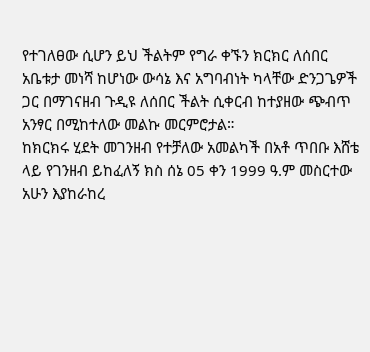የተገለፀው ሲሆን ይህ ችልትም የግራ ቀኙን ክርክር ለሰበር አቤቱታ መነሻ ከሆነው ውሳኔ እና አግባብነት ካላቸው ድንጋጌዎች ጋር በማገናዘብ ጉዲዩ ለሰበር ችልት ሲቀርብ ከተያዘው ጭብጥ አንፃር በሚከተለው መልኩ መርምሮታል።
ከክርክሩ ሂደት መገንዘብ የተቻለው አመልካች በአቶ ጥበቡ እሸቴ ላይ የገንዘብ ይከፈለኝ ክስ ሰኔ 05 ቀን 1999 ዓ.ም መስርተው አሁን እያከራከረ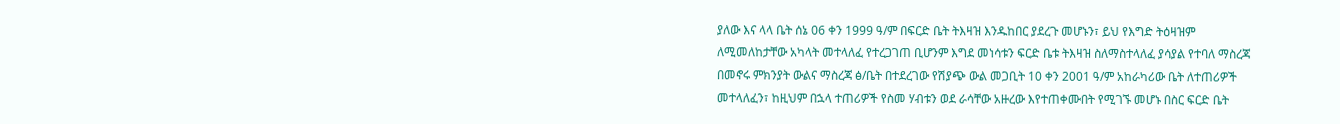ያለው እና ላላ ቤት ሰኔ 06 ቀን 1999 ዓ/ም በፍርድ ቤት ትእዛዝ እንዱከበር ያደረጉ መሆኑን፣ ይህ የእግድ ትዕዛዝም ለሚመለከታቸው አካላት መተላለፈ የተረጋገጠ ቢሆንም እግደ መነሳቱን ፍርድ ቤቱ ትእዛዝ ስለማስተላለፈ ያሳያል የተባለ ማስረጃ በመኖሩ ምክንያት ውልና ማስረጃ ፅ/ቤት በተደረገው የሽያጭ ውል መጋቢት 10 ቀን 2001 ዓ/ም አከራካሪው ቤት ለተጠሪዎች መተላለፈን፣ ከዚህም በኋላ ተጠሪዎች የስመ ሃብቱን ወደ ራሳቸው አዙረው እየተጠቀሙበት የሚገኙ መሆኑ በስር ፍርድ ቤት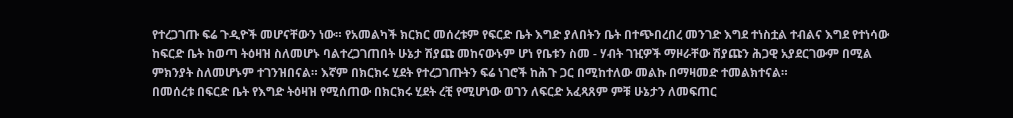የተረጋገጡ ፍሬ ጉዲዮች መሆናቸውን ነው። የአመልካች ክርክር መሰረቱም የፍርድ ቤት እግድ ያለበትን ቤት በተጭበረበረ መንገድ እግደ ተነስቷል ተብልና እግደ የተነሳው ከፍርድ ቤት ከወጣ ትዕዛዝ ስለመሆኑ ባልተረጋገጠበት ሁኔታ ሽያጩ መከናውኑም ሆነ የቤቱን ስመ - ሃብት ገዢዎች ማዞራቸው ሽያጩን ሕጋዊ አያደርገውም በሚል ምክንያት ስለመሆኑም ተገንዝበናል። እኛም በክርክሩ ሂደት የተረጋገጡትን ፍሬ ነገሮች ከሕጉ ጋር በሚከተለው መልኩ በማዛመድ ተመልክተናል።
በመሰረቱ በፍርድ ቤት የእግድ ትዕዛዝ የሚሰጠው በክርክሩ ሂደት ረቺ የሚሆነው ወገን ለፍርድ አፈጻጸም ምቹ ሁኔታን ለመፍጠር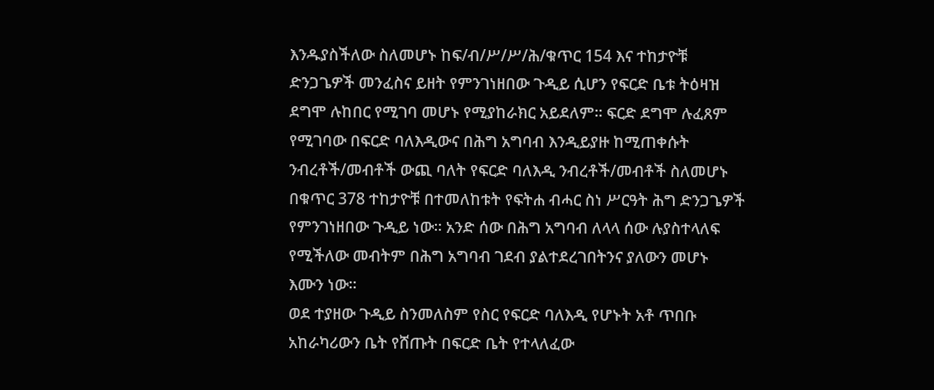እንዱያስችለው ስለመሆኑ ከፍ/ብ/ሥ/ሥ/ሕ/ቁጥር 154 እና ተከታዮቹ ድንጋጌዎች መንፈስና ይዘት የምንገነዘበው ጉዲይ ሲሆን የፍርድ ቤቱ ትዕዛዝ ደግሞ ሉከበር የሚገባ መሆኑ የሚያከራክር አይደለም። ፍርድ ደግሞ ሉፈጸም የሚገባው በፍርድ ባለእዲውና በሕግ አግባብ እንዲይያዙ ከሚጠቀሱት ንብረቶች/መብቶች ውጪ ባለት የፍርድ ባለእዲ ንብረቶች/መብቶች ስለመሆኑ በቁጥር 378 ተከታዮቹ በተመለከቱት የፍትሐ ብሓር ስነ ሥርዓት ሕግ ድንጋጌዎች የምንገነዘበው ጉዲይ ነው። አንድ ሰው በሕግ አግባብ ለላላ ሰው ሉያስተላለፍ የሚችለው መብትም በሕግ አግባብ ገደብ ያልተደረገበትንና ያለውን መሆኑ እሙን ነው።
ወደ ተያዘው ጉዲይ ስንመለስም የስር የፍርድ ባለእዲ የሆኑት አቶ ጥበቡ አከራካሪውን ቤት የሸጡት በፍርድ ቤት የተላለፈው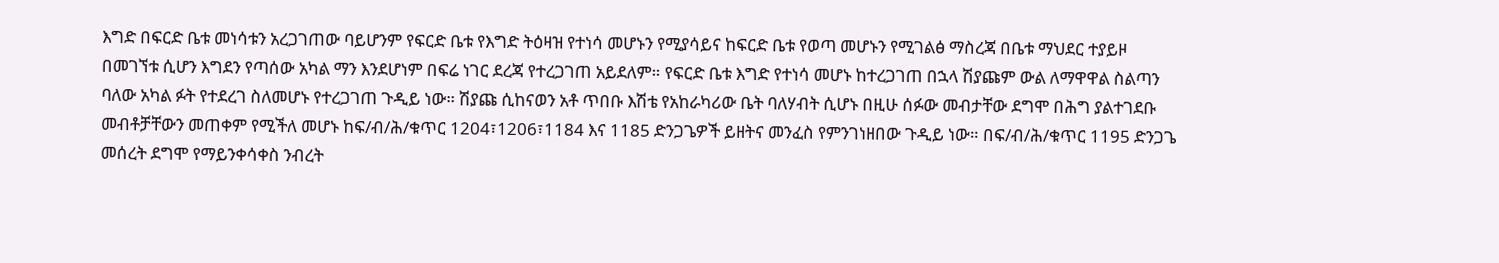እግድ በፍርድ ቤቱ መነሳቱን አረጋገጠው ባይሆንም የፍርድ ቤቱ የእግድ ትዕዛዝ የተነሳ መሆኑን የሚያሳይና ከፍርድ ቤቱ የወጣ መሆኑን የሚገልፅ ማስረጃ በቤቱ ማህደር ተያይዞ በመገኘቱ ሲሆን እግደን የጣሰው አካል ማን እንደሆነም በፍሬ ነገር ደረጃ የተረጋገጠ አይደለም። የፍርድ ቤቱ እግድ የተነሳ መሆኑ ከተረጋገጠ በኋላ ሽያጩም ውል ለማዋዋል ስልጣን ባለው አካል ፉት የተደረገ ስለመሆኑ የተረጋገጠ ጉዲይ ነው። ሽያጩ ሲከናወን አቶ ጥበቡ እሽቴ የአከራካሪው ቤት ባለሃብት ሲሆኑ በዚሁ ሰፉው መብታቸው ደግሞ በሕግ ያልተገደቡ መብቶቻቸውን መጠቀም የሚችለ መሆኑ ከፍ/ብ/ሕ/ቁጥር 1204፣1206፣1184 እና 1185 ድንጋጌዎች ይዘትና መንፈስ የምንገነዘበው ጉዲይ ነው። በፍ/ብ/ሕ/ቁጥር 1195 ድንጋጌ መሰረት ደግሞ የማይንቀሳቀስ ንብረት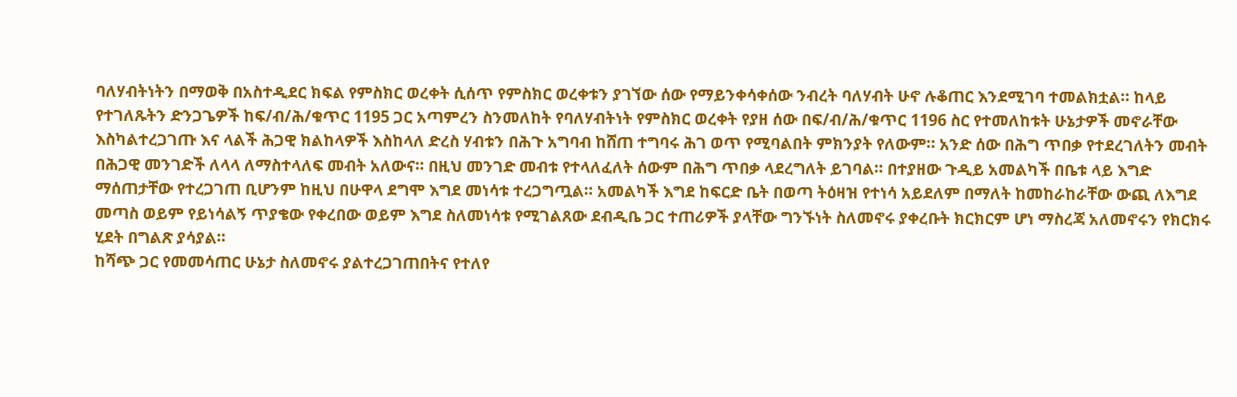ባለሃብትነትን በማወቅ በአስተዲደር ክፍል የምስክር ወረቀት ሲሰጥ የምስክር ወረቀቱን ያገኘው ሰው የማይንቀሳቀሰው ንብረት ባለሃብት ሁኖ ሉቆጠር እንደሚገባ ተመልክቷል። ከላይ የተገለጹትን ድንጋጌዎች ከፍ/ብ/ሕ/ቁጥር 1195 ጋር አጣምረን ስንመለከት የባለሃብትነት የምስክር ወረቀት የያዘ ሰው በፍ/ብ/ሕ/ቁጥር 1196 ስር የተመለከቱት ሁኔታዎች መኖራቸው እስካልተረጋገጡ እና ላልች ሕጋዊ ክልከላዎች እስከላለ ድረስ ሃብቱን በሕጉ አግባብ ከሸጠ ተግባሩ ሕገ ወጥ የሚባልበት ምክንያት የለውም። አንድ ሰው በሕግ ጥበቃ የተደረገለትን መብት በሕጋዊ መንገድች ለላላ ለማስተላለፍ መብት አለውና። በዚህ መንገድ መብቱ የተላለፈለት ሰውም በሕግ ጥበቃ ላደረግለት ይገባል። በተያዘው ጉዲይ አመልካች በቤቱ ላይ እግድ ማሰጠታቸው የተረጋገጠ ቢሆንም ከዚህ በሁዋላ ደግሞ እግደ መነሳቱ ተረጋግጧል። አመልካች እግደ ከፍርድ ቤት በወጣ ትዕዛዝ የተነሳ አይደለም በማለት ከመከራከራቸው ውጪ ለእግደ መጣስ ወይም የይነሳልኝ ጥያቄው የቀረበው ወይም እግደ ስለመነሳቱ የሚገልጸው ደብዲቤ ጋር ተጠሪዎች ያላቸው ግንኙነት ስለመኖሩ ያቀረቡት ክርክርም ሆነ ማስረጃ አለመኖሩን የክርክሩ ሂደት በግልጽ ያሳያል።
ከሻጭ ጋር የመመሳጠር ሁኔታ ስለመኖሩ ያልተረጋገጠበትና የተለየ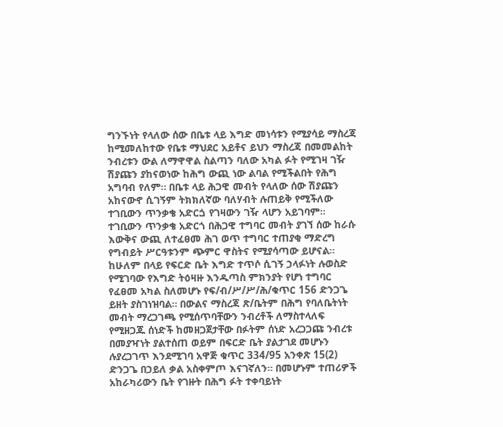ግንኙነት የላለው ሰው በቤቱ ላይ እግድ መነሳቱን የሚያሳይ ማስረጃ ከሚመለከተው የቤቱ ማህደር አይቶና ይህን ማስረጃ በመመልከት ንብረቱን ውል ለማዋዋል ስልጣን ባለው አካል ፉት የሚገዛ ገዥ ሽያጩን ያከናወነው ከሕግ ውጪ ነው ልባል የሚችልበት የሕግ አግባብ የለም። በቤቱ ላይ ሕጋዊ መብት የላለው ሰው ሽያጩን አከናውኖ ሲገኝም ትክክለኛው ባለሃብት ሉጠይቅ የሚችለው ተገቢውን ጥንቃቄ አድርጏ የገዛውን ገዥ ላሆን አይገባም። ተገቢውን ጥንቃቄ አድርጎ በሕጋዊ ተግባር መብት ያገኘ ሰው ከራሱ እውቅና ውጪ ለተፈፀመ ሕገ ወጥ ተግባር ተጠያቂ ማድረግ የግብይት ሥርዓቱንም ጭምር ዋስትና የሚያሳጣው ይሆናል። ከሁለም በላይ የፍርድ ቤት እግድ ተጥሶ ሲገኝ ኃላፉነት ሉወስድ የሚገባው የእግድ ትዕዛዙ እንዱጣስ ምክንያት የሆነ ተግባር የፈፀመ አካል ስለመሆኑ የፍ/ብ/ሥ/ሥ/ሕ/ቁጥር 156 ድንጋጌ ይዘት ያስገነዝባል። በውልና ማስረጃ ጽ/ቤትም በሕግ የባለቤትነት መብት ማረጋገጫ የሚሰጥባቸውን ንብረቶች ለማስተላለፍ የሚዘጋጁ ሰነድች ከመዘጋጀታቸው በፉትም ሰነድ አረጋጋጩ ንብረቱ በመያዣነት ያልተሰጠ ወይም በፍርድ ቤት ያልታገደ መሆኑን ሉያረጋገጥ እንደሚገባ አዋጅ ቁጥር 334/95 አንቀጽ 15(2) ድንጋጌ በኃይለ ቃል አስቀምጦ እናገኛለን። በመሆኑም ተጠሪዎች አከራካሪውን ቤት የገዙት በሕግ ፉት ተቀባይነት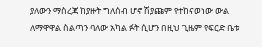ያለውን ማስረጃ ከያዙት ግለሰብ ሆኖ ሽያጩም የተከናወነው ውል ለማዋዋል ስልጣን ባለው አካል ፉት ሲሆን በዚህ ጊዜም የፍርድ ቤቱ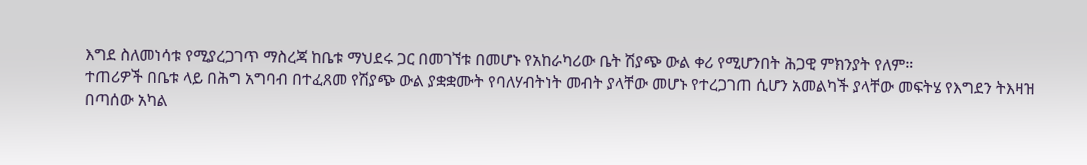እግደ ስለመነሳቱ የሚያረጋገጥ ማስረጃ ከቤቱ ማህደሩ ጋር በመገኘቱ በመሆኑ የአከራካሪው ቤት ሽያጭ ውል ቀሪ የሚሆንበት ሕጋዊ ምክንያት የለም።
ተጠሪዎች በቤቱ ላይ በሕግ አግባብ በተፈጸመ የሽያጭ ውል ያቋቋሙት የባለሃብትነት መብት ያላቸው መሆኑ የተረጋገጠ ሲሆን አመልካች ያላቸው መፍትሄ የእግደን ትእዛዝ በጣሰው አካል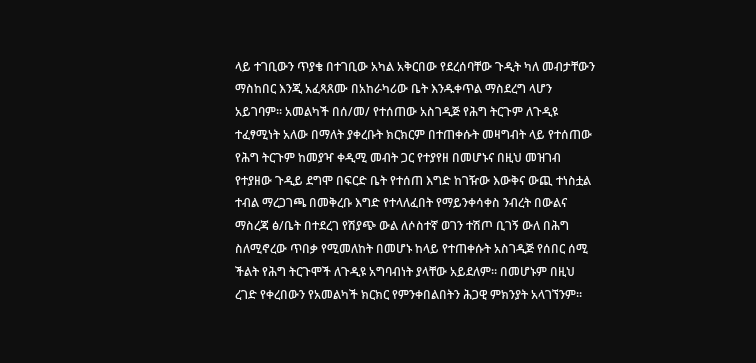ላይ ተገቢውን ጥያቄ በተገቢው አካል አቅርበው የደረሰባቸው ጉዲት ካለ መብታቸውን ማስከበር እንጂ አፈጻጸሙ በአከራካሪው ቤት እንዱቀጥል ማስደረግ ላሆን አይገባም። አመልካች በሰ/መ/ የተሰጠው አስገዲጅ የሕግ ትርጉም ለጉዲዩ ተፈፃሚነት አለው በማለት ያቀረቡት ክርክርም በተጠቀሱት መዛግብት ላይ የተሰጠው የሕግ ትርጉም ከመያዣ ቀዲሚ መብት ጋር የተያየዘ በመሆኑና በዚህ መዝገብ የተያዘው ጉዲይ ደግሞ በፍርድ ቤት የተሰጠ እግድ ከገዥው እውቅና ውጪ ተነስቷል ተብል ማረጋገጫ በመቅረቡ እግድ የተላለፈበት የማይንቀሳቀስ ንብረት በውልና ማስረጃ ፅ/ቤት በተደረገ የሽያጭ ውል ለሶስተኛ ወገን ተሽጦ ቢገኝ ውለ በሕግ ስለሚኖረው ጥበቃ የሚመለከት በመሆኑ ከላይ የተጠቀሱት አስገዲጅ የሰበር ሰሚ ችልት የሕግ ትርጉሞች ለጉዲዩ አግባብነት ያላቸው አይደለም። በመሆኑም በዚህ ረገድ የቀረበውን የአመልካች ክርክር የምንቀበልበትን ሕጋዊ ምክንያት አላገኘንም።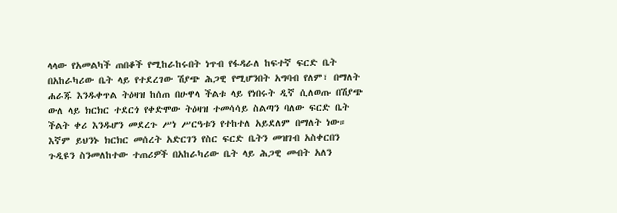ላላው የአመልካች ጠበቆች የሚከራከሩበት ነጥብ የፋዳራለ ከፍተኛ ፍርድ ቤት በአከራካሪው ቤት ላይ የተደረገው ሽያጭ ሕጋዊ የሚሆንበት አግባብ የለም፣ በማለት ሐራጁ እንዱቀጥል ትዕዛዝ ከሰጠ በሁዋላ ችልቱ ላይ የነበሩት ዲኛ ሲለወጡ በሽያጭ ውለ ላይ ክርክር ተደርጎ የቀድሞው ትዕዛዝ ተመሳሳይ ስልጣን ባለው ፍርድ ቤት ችልት ቀሪ እንዱሆን መደረጉ ሥነ ሥርዓቱን የተከተለ አይደለም በማለት ነው። እኛም ይህንኑ ክርክር መሰረት አድርገን የስር ፍርድ ቤትን መዝገብ አስቀርበን ጉዲዩን ስንመለከተው ተጠሪዎች በአከራካሪው ቤት ላይ ሕጋዊ መብት አለን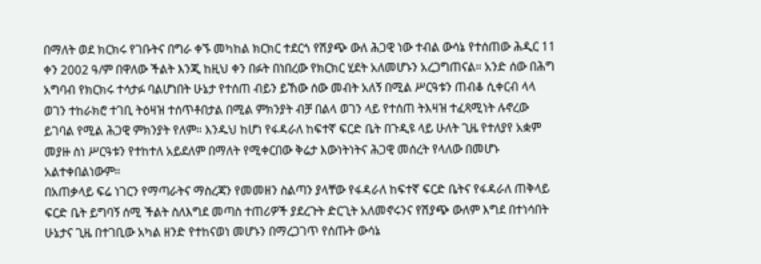በማለት ወደ ክርክሩ የገቡትና በግራ ቀኙ መካከል ክርክር ተደርጎ የሽያጭ ውለ ሕጋዊ ነው ተብል ውሳኔ የተሰጠው ሕዲር 11 ቀን 2002 ዓ/ም በዋለው ችልት እንጂ ከዚህ ቀን በፉት በነበረው የክርክር ሂደት አለመሆኑን አረጋግጠናል። አንድ ሰው በሕግ አግባብ የክርክሩ ተሳታፉ ባልሆነበት ሁኔታ የተሰጠ ብይን ይኸው ሰው መብት አለኝ በሚል ሥርዓቱን ጠብቆ ሲቀርብ ላላ ወገን ተከራክሮ ተገቢ ትዕዛዝ ተሰጥቶበታል በሚል ምክንያት ብቻ በልላ ወገን ላይ የተሰጠ ትእዛዝ ተፈጻሚነት ሉኖረው ይገባል የሚል ሕጋዊ ምክንያት የለም። እንዱህ ከሆነ የፋዳራለ ከፍተኛ ፍርድ ቤት በጉዲዩ ላይ ሁለት ጊዜ የተለያየ አቋም መያዙ ስነ ሥርዓቱን የተከተለ አይደለም በማለት የሚቀርበው ቅሬታ እውነትነትና ሕጋዊ መሰረት የላለው በመሆኑ አልተቀበልነውም።
በአጠቃላይ ፍሬ ነገርን የማጣራትና ማስረጃን የመመዘን ስልጣን ያላቸው የፋዳራለ ከፍተኛ ፍርድ ቤትና የፋዳራለ ጠቅላይ ፍርድ ቤት ይግባኝ ሰሚ ችልት ስለእግደ መጣስ ተጠሪዎች ያደረጉት ድርጊት አለመኖሩንና የሽያጭ ውለም እግደ በተነሳበት ሁኔታና ጊዜ በተገቢው አካል ዘንድ የተከናወነ መሆኑን በማረጋገጥ የሰጡት ውሳኔ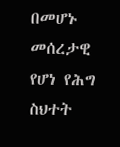በመሆኑ መሰረታዊ የሆነ የሕግ ስህተት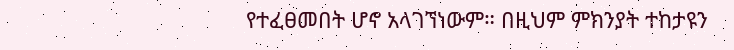የተፈፀመበት ሆኖ አላገኘነውም። በዚህም ምክንያት ተከታዩን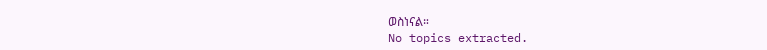ወስነናል።
No topics extracted.